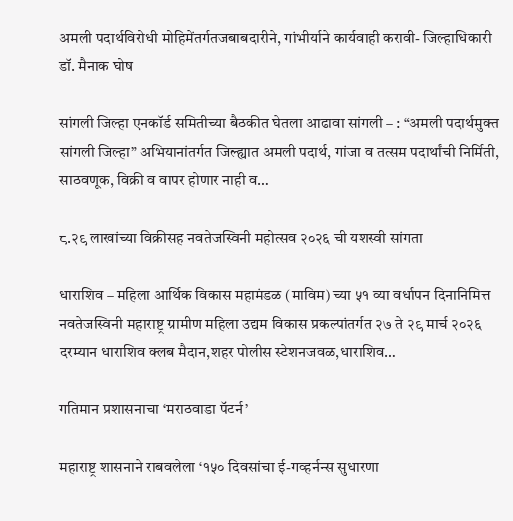अमली पदार्थविरोधी मोहिमेंतर्गतजबाबदारीने, गांभीर्याने कार्यवाही करावी- जिल्हाधिकारी डॉ. मैनाक घोष

सांगली जिल्हा एनकॉर्ड समितीच्या बैठकीत घेतला आढावा सांगली – : “अमली पदार्थमुक्त सांगली जिल्हा” अभियानांतर्गत जिल्ह्यात अमली पदार्थ, गांजा व तत्सम पदार्थांची निर्मिती, साठवणूक, विक्री व वापर होणार नाही व…

८.२९ लाखांच्या विक्रीसह नवतेजस्विनी महोत्सव २०२६ ची यशस्वी सांगता

धाराशिव – महिला आर्थिक विकास महामंडळ (माविम) च्या ५१ व्या वर्धापन दिनानिमित्त नवतेजस्विनी महाराष्ट्र ग्रामीण महिला उद्यम विकास प्रकल्पांतर्गत २७ ते २९ मार्च २०२६ दरम्यान धाराशिव क्लब मैदान,शहर पोलीस स्टेशनजवळ,धाराशिव…

गतिमान प्रशासनाचा ‘मराठवाडा पॅटर्न’

महाराष्ट्र शासनाने राबवलेला ‘१५० दिवसांचा ई-गव्हर्नन्स सुधारणा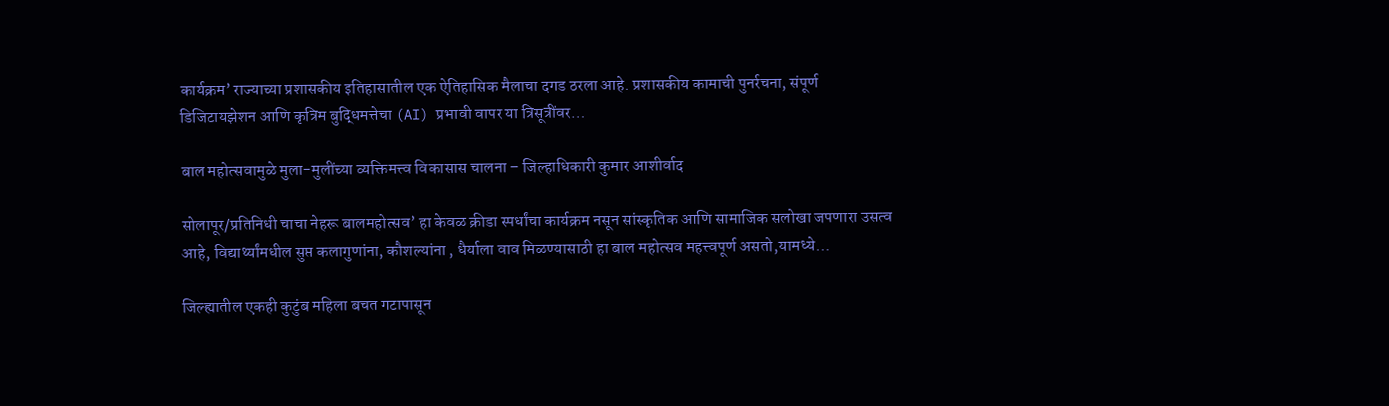कार्यक्रम’ राज्याच्या प्रशासकीय इतिहासातील एक ऐतिहासिक मैलाचा दगड ठरला आहे. प्रशासकीय कामाची पुनर्रचना, संपूर्ण डिजिटायझेशन आणि कृत्रिम बुद्धिमत्तेचा (AI) प्रभावी वापर या त्रिसूत्रींवर…

बाल महोत्सवामुळे मुला-मुलींच्या व्यक्तिमत्त्व विकासास चालना – जिल्हाधिकारी कुमार आशीर्वाद

सोलापूर/प्रतिनिधी चाचा नेहरू बालमहोत्सव’ हा केवळ क्रीडा स्पर्धांचा कार्यक्रम नसून सांस्कृतिक आणि सामाजिक सलोखा जपणारा उसत्व आहे, विद्यार्थ्यांमधील सुप्त कलागुणांना, कौशल्यांना , धैर्याला वाव मिळण्यासाठी हा बाल महोत्सव महत्त्वपूर्ण असतो,यामध्ये…

जिल्ह्यातील एकही कुटुंब महिला बचत गटापासून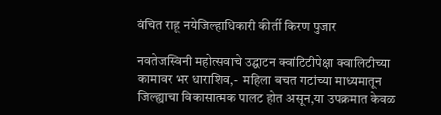वंचित राहू नयेजिल्हाधिकारी कीर्ती किरण पुजार

नवतेजस्विनी महोत्सवाचे उद्घाटन क्वांटिटीपेक्षा क्वालिटीच्या कामावर भर धाराशिव,-  महिला बचत गटांच्या माध्यमातून जिल्ह्याचा विकासात्मक पालट होत असून,या उपक्रमात केवळ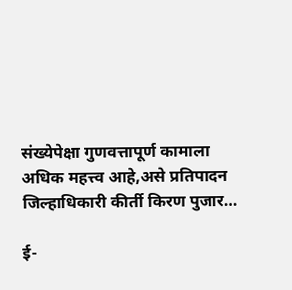संख्येपेक्षा गुणवत्तापूर्ण कामाला अधिक महत्त्व आहे,असे प्रतिपादन जिल्हाधिकारी कीर्ती किरण पुजार…

ई-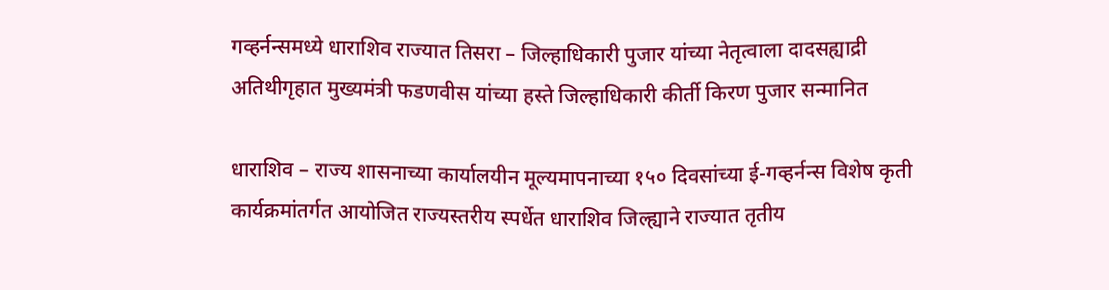गव्हर्नन्समध्ये धाराशिव राज्यात तिसरा – जिल्हाधिकारी पुजार यांच्या नेतृत्वाला दादसह्याद्री अतिथीगृहात मुख्यमंत्री फडणवीस यांच्या हस्ते जिल्हाधिकारी कीर्ती किरण पुजार सन्मानित

धाराशिव – राज्य शासनाच्या कार्यालयीन मूल्यमापनाच्या १५० दिवसांच्या ई-गव्हर्नन्स विशेष कृती कार्यक्रमांतर्गत आयोजित राज्यस्तरीय स्पर्धेत धाराशिव जिल्ह्याने राज्यात तृतीय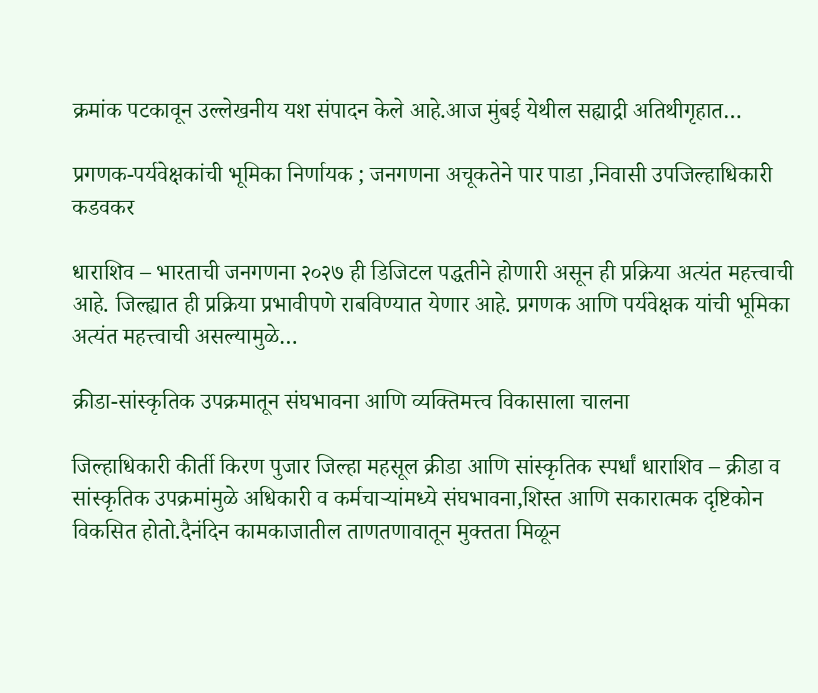क्रमांक पटकावून उल्लेखनीय यश संपादन केले आहे.आज मुंबई येथील सह्याद्री अतिथीगृहात…

प्रगणक-पर्यवेक्षकांची भूमिका निर्णायक ; जनगणना अचूकतेने पार पाडा ,निवासी उपजिल्हाधिकारी कडवकर

धाराशिव – भारताची जनगणना २०२७ ही डिजिटल पद्धतीने होणारी असून ही प्रक्रिया अत्यंत महत्त्वाची आहे. जिल्ह्यात ही प्रक्रिया प्रभावीपणे राबविण्यात येणार आहे. प्रगणक आणि पर्यवेक्षक यांची भूमिका अत्यंत महत्त्वाची असल्यामुळे…

क्रीडा-सांस्कृतिक उपक्रमातून संघभावना आणि व्यक्तिमत्त्व विकासाला चालना

जिल्हाधिकारी कीर्ती किरण पुजार जिल्हा महसूल क्रीडा आणि सांस्कृतिक स्पर्धां धाराशिव – क्रीडा व सांस्कृतिक उपक्रमांमुळे अधिकारी व कर्मचाऱ्यांमध्ये संघभावना,शिस्त आणि सकारात्मक दृष्टिकोन विकसित होतो.दैनंदिन कामकाजातील ताणतणावातून मुक्तता मिळून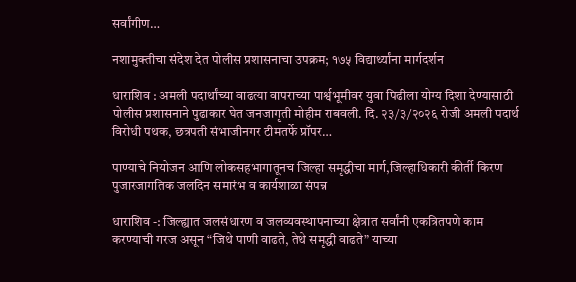सर्वांगीण…

नशामुक्तीचा संदेश देत पोलीस प्रशासनाचा उपक्रम; १७५ विद्यार्थ्यांना मार्गदर्शन

धाराशिव : अमली पदार्थांच्या वाढत्या वापराच्या पार्श्वभूमीवर युवा पिढीला योग्य दिशा देण्यासाठी पोलीस प्रशासनाने पुढाकार घेत जनजागृती मोहीम राबवली. दि. २३/३/२०२६ रोजी अमली पदार्थ विरोधी पथक, छत्रपती संभाजीनगर टीमतर्फे प्रॉपर…

पाण्याचे नियोजन आणि लोकसहभागातूनच जिल्हा समृद्धीचा मार्ग,जिल्हाधिकारी कीर्ती किरण पुजारजागतिक जलदिन समारंभ व कार्यशाळा संपन्न

धाराशिव -: जिल्ह्यात जलसंधारण व जलव्यवस्थापनाच्या क्षेत्रात सर्वांनी एकत्रितपणे काम करण्याची गरज असून “जिथे पाणी वाढते, तेथे समृद्धी वाढते” याच्या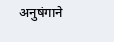अनुषंगाने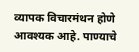व्यापक विचारमंथन होणे आवश्यक आहे. पाण्याचे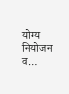योग्य नियोजन व…